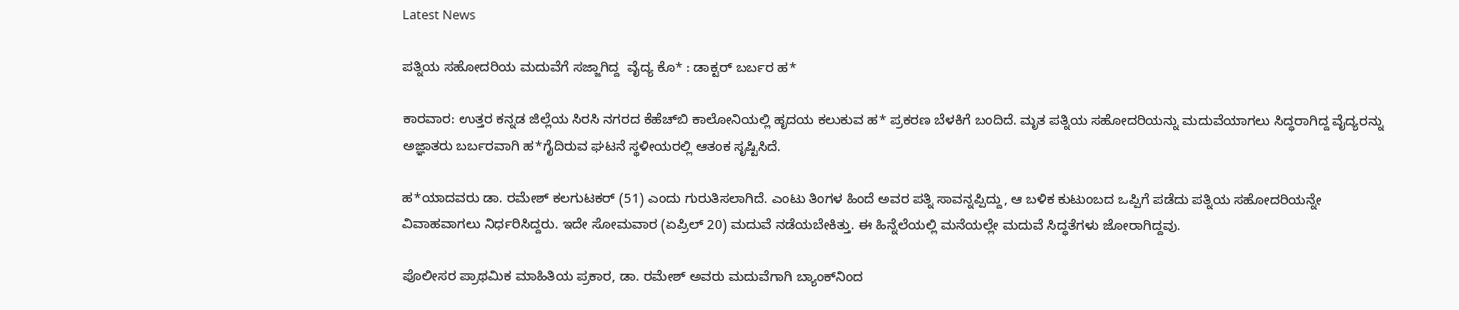Latest News

ಪತ್ನಿಯ ಸಹೋದರಿಯ ಮದುವೆಗೆ ಸಜ್ಜಾಗಿದ್ದ  ವೈದ್ಯ ಕೊ* : ಡಾಕ್ಟರ್ ಬರ್ಬರ ಹ*

ಕಾರವಾರ: ಉತ್ತರ ಕನ್ನಡ ಜಿಲ್ಲೆಯ ಸಿರಸಿ ನಗರದ ಕೆಹೆಚ್‌ಬಿ ಕಾಲೋನಿಯಲ್ಲಿ ಹೃದಯ ಕಲುಕುವ ಹ* ಪ್ರಕರಣ ಬೆಳಕಿಗೆ ಬಂದಿದೆ. ಮೃತ ಪತ್ನಿಯ ಸಹೋದರಿಯನ್ನು ಮದುವೆಯಾಗಲು ಸಿದ್ಧರಾಗಿದ್ದ ವೈದ್ಯರನ್ನು ಅಜ್ಞಾತರು ಬರ್ಬರವಾಗಿ ಹ*ಗೈದಿರುವ ಘಟನೆ ಸ್ಥಳೀಯರಲ್ಲಿ ಆತಂಕ ಸೃಷ್ಟಿಸಿದೆ.

ಹ*ಯಾದವರು ಡಾ. ರಮೇಶ್ ಕಲಗುಟಕರ್ (51) ಎಂದು ಗುರುತಿಸಲಾಗಿದೆ. ಎಂಟು ತಿಂಗಳ ಹಿಂದೆ ಅವರ ಪತ್ನಿ ಸಾವನ್ನಪ್ಪಿದ್ದು, ಆ ಬಳಿಕ ಕುಟುಂಬದ ಒಪ್ಪಿಗೆ ಪಡೆದು ಪತ್ನಿಯ ಸಹೋದರಿಯನ್ನೇ ವಿವಾಹವಾಗಲು ನಿರ್ಧರಿಸಿದ್ದರು. ಇದೇ ಸೋಮವಾರ (ಏಪ್ರಿಲ್ 20) ಮದುವೆ ನಡೆಯಬೇಕಿತ್ತು. ಈ ಹಿನ್ನೆಲೆಯಲ್ಲಿ ಮನೆಯಲ್ಲೇ ಮದುವೆ ಸಿದ್ಧತೆಗಳು ಜೋರಾಗಿದ್ದವು.

ಪೊಲೀಸರ ಪ್ರಾಥಮಿಕ ಮಾಹಿತಿಯ ಪ್ರಕಾರ, ಡಾ. ರಮೇಶ್ ಅವರು ಮದುವೆಗಾಗಿ ಬ್ಯಾಂಕ್‌ನಿಂದ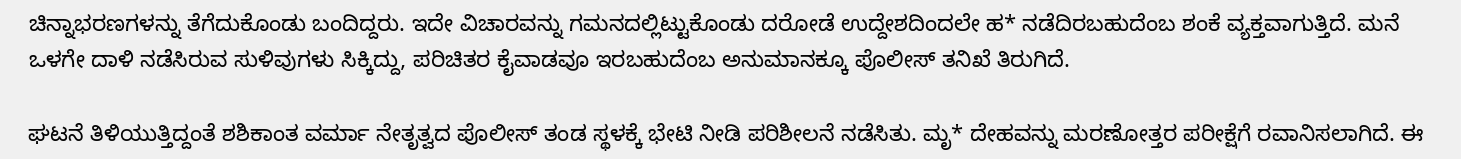ಚಿನ್ನಾಭರಣಗಳನ್ನು ತೆಗೆದುಕೊಂಡು ಬಂದಿದ್ದರು. ಇದೇ ವಿಚಾರವನ್ನು ಗಮನದಲ್ಲಿಟ್ಟುಕೊಂಡು ದರೋಡೆ ಉದ್ದೇಶದಿಂದಲೇ ಹ* ನಡೆದಿರಬಹುದೆಂಬ ಶಂಕೆ ವ್ಯಕ್ತವಾಗುತ್ತಿದೆ. ಮನೆ ಒಳಗೇ ದಾಳಿ ನಡೆಸಿರುವ ಸುಳಿವುಗಳು ಸಿಕ್ಕಿದ್ದು, ಪರಿಚಿತರ ಕೈವಾಡವೂ ಇರಬಹುದೆಂಬ ಅನುಮಾನಕ್ಕೂ ಪೊಲೀಸ್ ತನಿಖೆ ತಿರುಗಿದೆ.

ಘಟನೆ ತಿಳಿಯುತ್ತಿದ್ದಂತೆ ಶಶಿಕಾಂತ ವರ್ಮಾ ನೇತೃತ್ವದ ಪೊಲೀಸ್ ತಂಡ ಸ್ಥಳಕ್ಕೆ ಭೇಟಿ ನೀಡಿ ಪರಿಶೀಲನೆ ನಡೆಸಿತು. ಮೃ* ದೇಹವನ್ನು ಮರಣೋತ್ತರ ಪರೀಕ್ಷೆಗೆ ರವಾನಿಸಲಾಗಿದೆ. ಈ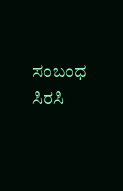ಸಂಬಂಧ ಸಿರಸಿ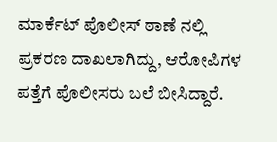ಮಾರ್ಕೆಟ್ ಪೊಲೀಸ್ ಠಾಣೆ ನಲ್ಲಿ ಪ್ರಕರಣ ದಾಖಲಾಗಿದ್ದು, ಆರೋಪಿಗಳ ಪತ್ತೆಗೆ ಪೊಲೀಸರು ಬಲೆ ಬೀಸಿದ್ದಾರೆ.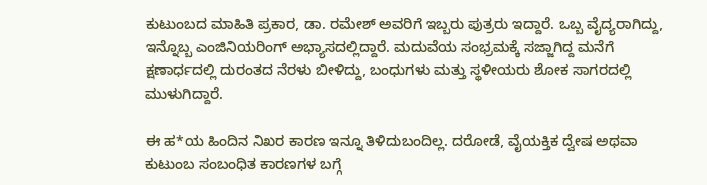ಕುಟುಂಬದ ಮಾಹಿತಿ ಪ್ರಕಾರ, ಡಾ. ರಮೇಶ್ ಅವರಿಗೆ ಇಬ್ಬರು ಪುತ್ರರು ಇದ್ದಾರೆ. ಒಬ್ಬ ವೈದ್ಯರಾಗಿದ್ದು, ಇನ್ನೊಬ್ಬ ಎಂಜಿನಿಯರಿಂಗ್‌ ಅಭ್ಯಾಸದಲ್ಲಿದ್ದಾರೆ. ಮದುವೆಯ ಸಂಭ್ರಮಕ್ಕೆ ಸಜ್ಜಾಗಿದ್ದ ಮನೆಗೆ ಕ್ಷಣಾರ್ಧದಲ್ಲಿ ದುರಂತದ ನೆರಳು ಬೀಳಿದ್ದು, ಬಂಧುಗಳು ಮತ್ತು ಸ್ಥಳೀಯರು ಶೋಕ ಸಾಗರದಲ್ಲಿ ಮುಳುಗಿದ್ದಾರೆ.

ಈ ಹ*ಯ ಹಿಂದಿನ ನಿಖರ ಕಾರಣ ಇನ್ನೂ ತಿಳಿದುಬಂದಿಲ್ಲ. ದರೋಡೆ, ವೈಯಕ್ತಿಕ ದ್ವೇಷ ಅಥವಾ ಕುಟುಂಬ ಸಂಬಂಧಿತ ಕಾರಣಗಳ ಬಗ್ಗೆ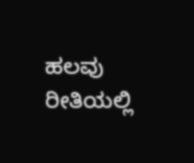ಹಲವು ರೀತಿಯಲ್ಲಿ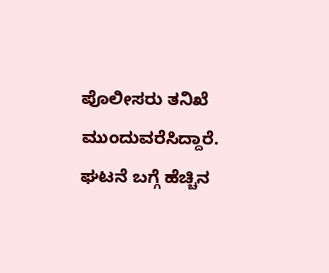ಪೊಲೀಸರು ತನಿಖೆ ಮುಂದುವರೆಸಿದ್ದಾರೆ. ಘಟನೆ ಬಗ್ಗೆ ಹೆಚ್ಚಿನ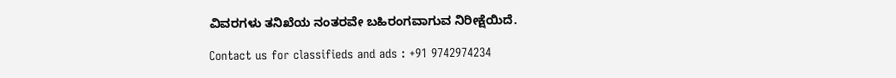ವಿವರಗಳು ತನಿಖೆಯ ನಂತರವೇ ಬಹಿರಂಗವಾಗುವ ನಿರೀಕ್ಷೆಯಿದೆ.

Contact us for classifieds and ads : +91 9742974234